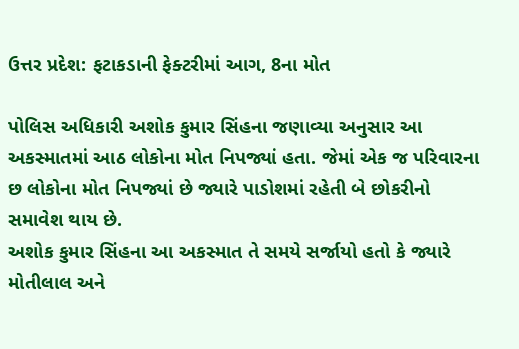ઉત્તર પ્રદેશ: ફટાકડાની ફેક્ટરીમાં આગ, 8ના મોત

પોલિસ અધિકારી અશોક કુમાર સિંહના જણાવ્યા અનુસાર આ અકસ્માતમાં આઠ લોકોના મોત નિપજ્યાં હતા. જેમાં એક જ પરિવારના છ લોકોના મોત નિપજ્યાં છે જ્યારે પાડોશમાં રહેતી બે છોકરીનો સમાવેશ થાય છે.
અશોક કુમાર સિંહના આ અકસ્માત તે સમયે સર્જાયો હતો કે જ્યારે મોતીલાલ અને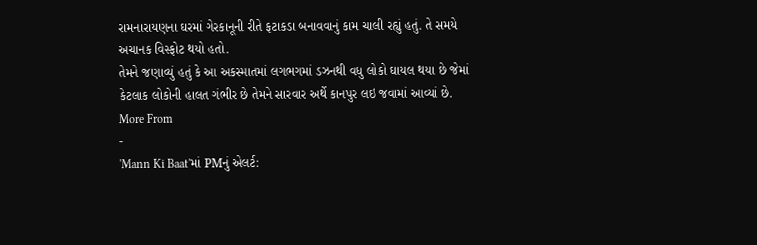રામનારાયણના ઘરમાં ગેરકાનૂની રીતે ફટાકડા બનાવવાનું કામ ચાલી રહ્યું હતું. તે સમયે અચાનક વિસ્ફોટ થયો હતો.
તેમને જણાવ્યું હતું કે આ અકસ્માતમાં લગભગમાં ડઝનથી વધુ લોકો ઘાયલ થયા છે જેમાં કેટલાક લોકોની હાલત ગંભીર છે તેમને સારવાર અર્થે કાનપુર લઇ જવામાં આવ્યાં છે.
More From
-
'Mann Ki Baat'માં PMનું એલર્ટ: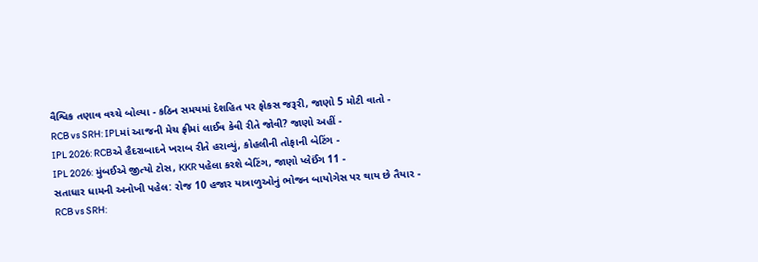વૈશ્વિક તણાવ વચ્ચે બોલ્યા - કઠિન સમયમાં દેશહિત પર ફોકસ જરૂરી, જાણો 5 મોટી વાતો -
RCB vs SRH: IPLમાં આજની મેચ ફ્રીમાં લાઈવ કેવી રીતે જોવી? જાણો અહીં -
IPL 2026: RCBએ હૈદરાબાદને ખરાબ રીતે હરાવ્યું, કોહલીની તોફાની બેટિંગ -
IPL 2026: મુંબઈએ જીત્યો ટોસ, KKR પહેલા કરશે બેટિંગ, જાણો પ્લેઈંગ 11 -
સતાધાર ધામની અનોખી પહેલ: રોજ 10 હજાર યાત્રાળુઓનું ભોજન બાયોગેસ પર થાય છે તૈયાર -
RCB vs SRH: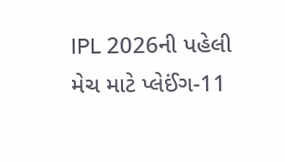IPL 2026ની પહેલી મેચ માટે પ્લેઈંગ-11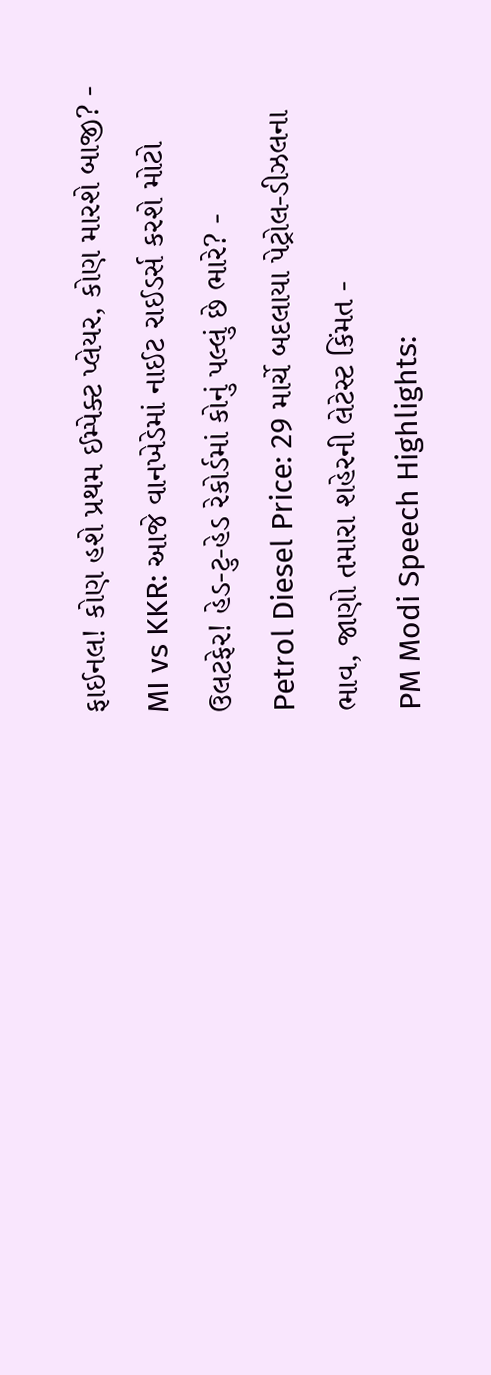ફાઈનલ! કોણ હશે પ્રથમ ઈમ્પેક્ટ પ્લેયર, કોણ મારશે બાજી? -
MI vs KKR: આજે વાનખેડેમાં નાઈટ રાઈડર્સ કરશે મોટો ઉલટફેર! હેડ-ટુ-હેડ રેકોર્ડમાં કોનું પલ્લું છે ભારે? -
Petrol Diesel Price: 29 માર્ચે બદલાયા પેટ્રોલ-ડીઝલના ભાવ, જાણો તમારા શહેરની લેટેસ્ટ કિંમત -
PM Modi Speech Highlights: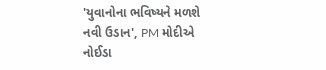'યુવાનોના ભવિષ્યને મળશે નવી ઉડાન', PM મોદીએ નોઈડા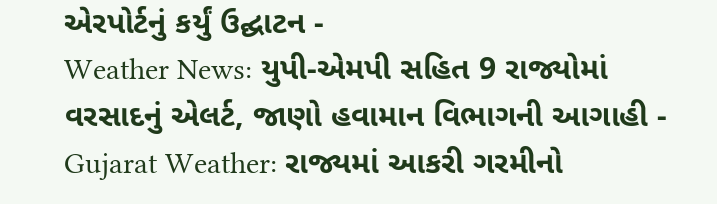એરપોર્ટનું કર્યું ઉદ્ઘાટન -
Weather News: યુપી-એમપી સહિત 9 રાજ્યોમાં વરસાદનું એલર્ટ, જાણો હવામાન વિભાગની આગાહી -
Gujarat Weather: રાજ્યમાં આકરી ગરમીનો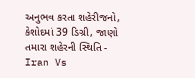અનુભવ કરતા શહેરીજનો, કેશોદમાં 39 ડિગ્રી, જાણો તમારા શહેરની સ્થિતિ -
Iran Vs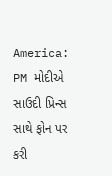America: PM મોદીએ સાઉદી પ્રિન્સ સાથે ફોન પર કરી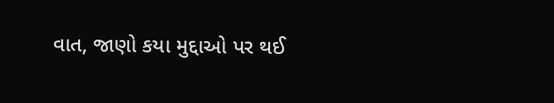વાત, જાણો કયા મુદ્દાઓ પર થઈ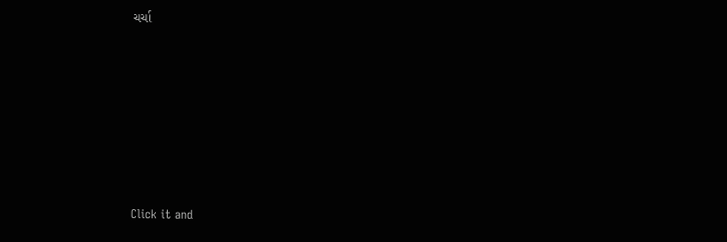ચર્ચા







Click it and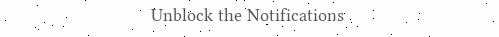Unblock the Notifications